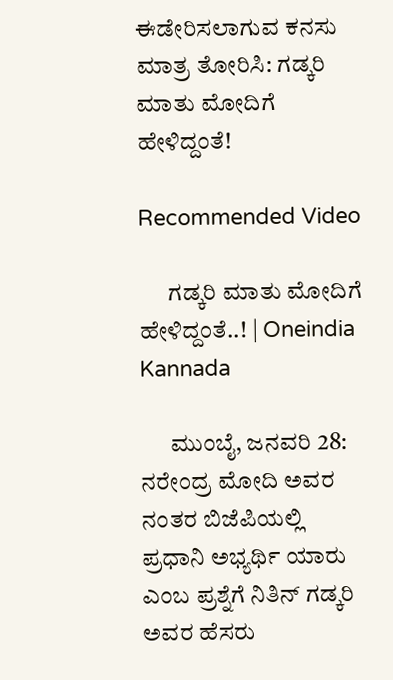ಈಡೇರಿಸಲಾಗುವ ಕನಸು ಮಾತ್ರ ತೋರಿಸಿ: ಗಡ್ಕರಿ ಮಾತು ಮೋದಿಗೆ ಹೇಳಿದ್ದಂತೆ!

Recommended Video

      ಗಡ್ಕರಿ ಮಾತು ಮೋದಿಗೆ ಹೇಳಿದ್ದಂತೆ..! | Oneindia Kannada

      ಮುಂಬೈ, ಜನವರಿ 28: ನರೇಂದ್ರ ಮೋದಿ ಅವರ ನಂತರ ಬಿಜೆಪಿಯಲ್ಲಿ ಪ್ರಧಾನಿ ಅಭ್ಯರ್ಥಿ ಯಾರು ಎಂಬ ಪ್ರಶ್ನೆಗೆ ನಿತಿನ್ ಗಡ್ಕರಿ ಅವರ ಹೆಸರು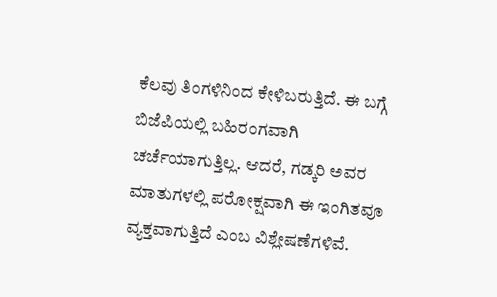ಕೆಲವು ತಿಂಗಳಿನಿಂದ ಕೇಳಿಬರುತ್ತಿದೆ. ಈ ಬಗ್ಗೆ ಬಿಜೆಪಿಯಲ್ಲಿ ಬಹಿರಂಗವಾಗಿ ಚರ್ಚೆಯಾಗುತ್ತಿಲ್ಲ. ಆದರೆ, ಗಡ್ಕರಿ ಅವರ ಮಾತುಗಳಲ್ಲಿ ಪರೋಕ್ಷವಾಗಿ ಈ ಇಂಗಿತವೂ ವ್ಯಕ್ತವಾಗುತ್ತಿದೆ ಎಂಬ ವಿಶ್ಲೇಷಣೆಗಳಿವೆ.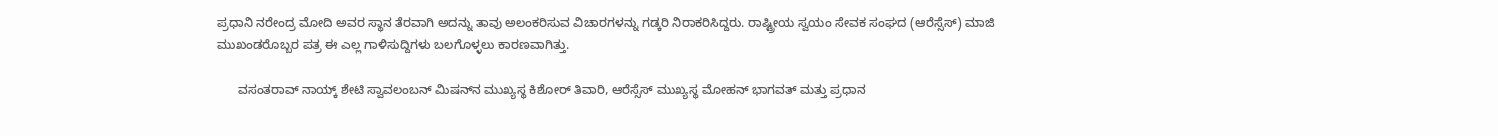ಪ್ರಧಾನಿ ನರೇಂದ್ರ ಮೋದಿ ಅವರ ಸ್ಥಾನ ತೆರವಾಗಿ ಅದನ್ನು ತಾವು ಅಲಂಕರಿಸುವ ವಿಚಾರಗಳನ್ನು ಗಡ್ಕರಿ ನಿರಾಕರಿಸಿದ್ದರು. ರಾಷ್ಟ್ರೀಯ ಸ್ವಯಂ ಸೇವಕ ಸಂಘದ (ಆರೆಸ್ಸೆಸ್) ಮಾಜಿ ಮುಖಂಡರೊಬ್ಬರ ಪತ್ರ ಈ ಎಲ್ಲ ಗಾಳಿಸುದ್ದಿಗಳು ಬಲಗೊಳ್ಳಲು ಕಾರಣವಾಗಿತ್ತು.

      ವಸಂತರಾವ್ ನಾಯ್ಕ್ ಶೇಟಿ ಸ್ವಾವಲಂಬನ್ ಮಿಷನ್‌ನ ಮುಖ್ಯಸ್ಥ ಕಿಶೋರ್ ತಿವಾರಿ, ಆರೆಸ್ಸೆಸ್ ಮುಖ್ಯಸ್ಥ ಮೋಹನ್ ಭಾಗವತ್ ಮತ್ತು ಪ್ರಧಾನ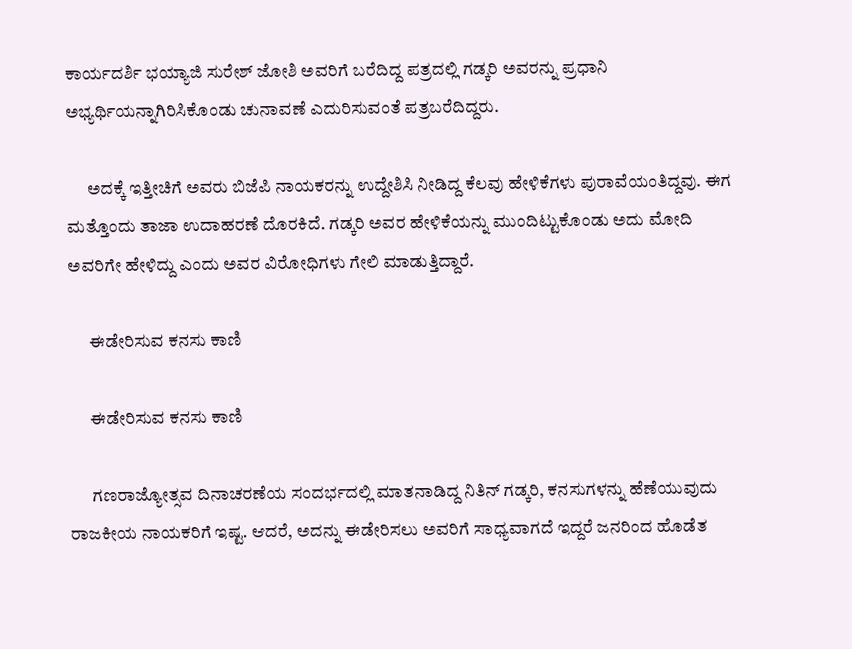ಕಾರ್ಯದರ್ಶಿ ಭಯ್ಯಾಜಿ ಸುರೇಶ್ ಜೋಶಿ ಅವರಿಗೆ ಬರೆದಿದ್ದ ಪತ್ರದಲ್ಲಿ ಗಡ್ಕರಿ ಅವರನ್ನು ಪ್ರಧಾನಿ ಅಭ್ಯರ್ಥಿಯನ್ನಾಗಿರಿಸಿಕೊಂಡು ಚುನಾವಣೆ ಎದುರಿಸುವಂತೆ ಪತ್ರಬರೆದಿದ್ದರು.

      ಅದಕ್ಕೆ ಇತ್ತೀಚಿಗೆ ಅವರು ಬಿಜೆಪಿ ನಾಯಕರನ್ನು ಉದ್ದೇಶಿಸಿ ನೀಡಿದ್ದ ಕೆಲವು ಹೇಳಿಕೆಗಳು ಪುರಾವೆಯಂತಿದ್ದವು. ಈಗ ಮತ್ತೊಂದು ತಾಜಾ ಉದಾಹರಣೆ ದೊರಕಿದೆ. ಗಡ್ಕರಿ ಅವರ ಹೇಳಿಕೆಯನ್ನು ಮುಂದಿಟ್ಟುಕೊಂಡು ಅದು ಮೋದಿ ಅವರಿಗೇ ಹೇಳಿದ್ದು ಎಂದು ಅವರ ವಿರೋಧಿಗಳು ಗೇಲಿ ಮಾಡುತ್ತಿದ್ದಾರೆ.

      ಈಡೇರಿಸುವ ಕನಸು ಕಾಣಿ

      ಈಡೇರಿಸುವ ಕನಸು ಕಾಣಿ

      ಗಣರಾಜ್ಯೋತ್ಸವ ದಿನಾಚರಣೆಯ ಸಂದರ್ಭದಲ್ಲಿ ಮಾತನಾಡಿದ್ದ ನಿತಿನ್ ಗಡ್ಕರಿ, ಕನಸುಗಳನ್ನು ಹೆಣೆಯುವುದು ರಾಜಕೀಯ ನಾಯಕರಿಗೆ ಇಷ್ಟ. ಆದರೆ, ಅದನ್ನು ಈಡೇರಿಸಲು ಅವರಿಗೆ ಸಾಧ್ಯವಾಗದೆ ಇದ್ದರೆ ಜನರಿಂದ ಹೊಡೆತ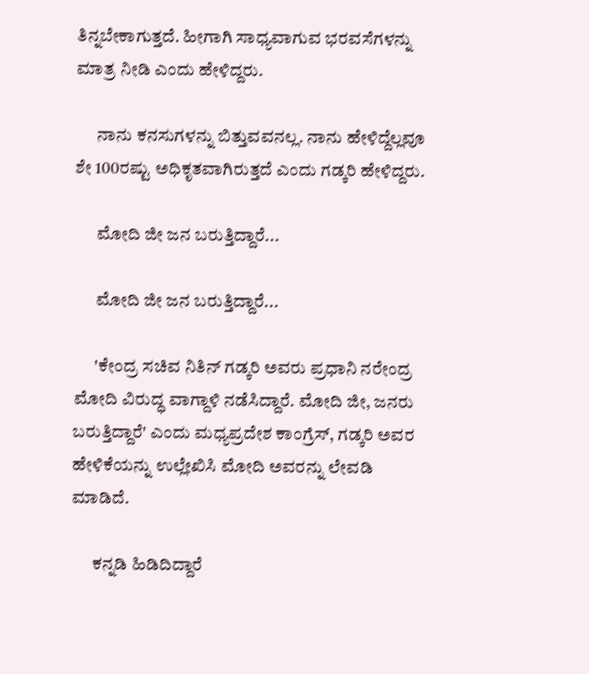ತಿನ್ನಬೇಕಾಗುತ್ತದೆ. ಹೀಗಾಗಿ ಸಾಧ್ಯವಾಗುವ ಭರವಸೆಗಳನ್ನು ಮಾತ್ರ ನೀಡಿ ಎಂದು ಹೇಳಿದ್ದರು.

      ನಾನು ಕನಸುಗಳನ್ನು ಬಿತ್ತುವವನಲ್ಲ. ನಾನು ಹೇಳಿದ್ದೆಲ್ಲವೂ ಶೇ 100ರಷ್ಟು ಅಧಿಕೃತವಾಗಿರುತ್ತದೆ ಎಂದು ಗಡ್ಕರಿ ಹೇಳಿದ್ದರು.

      ಮೋದಿ ಜೀ ಜನ ಬರುತ್ತಿದ್ದಾರೆ...

      ಮೋದಿ ಜೀ ಜನ ಬರುತ್ತಿದ್ದಾರೆ...

      'ಕೇಂದ್ರ ಸಚಿವ ನಿತಿನ್ ಗಡ್ಕರಿ ಅವರು ಪ್ರಧಾನಿ ನರೇಂದ್ರ ಮೋದಿ ವಿರುದ್ಧ ವಾಗ್ದಾಳಿ ನಡೆಸಿದ್ದಾರೆ. ಮೋದಿ ಜೀ, ಜನರು ಬರುತ್ತಿದ್ದಾರೆ' ಎಂದು ಮಧ್ಯಪ್ರದೇಶ ಕಾಂಗ್ರೆಸ್, ಗಡ್ಕರಿ ಅವರ ಹೇಳಿಕೆಯನ್ನು ಉಲ್ಲೇಖಿಸಿ ಮೋದಿ ಅವರನ್ನು ಲೇವಡಿ ಮಾಡಿದೆ.

      ಕನ್ನಡಿ ಹಿಡಿದಿದ್ದಾರೆ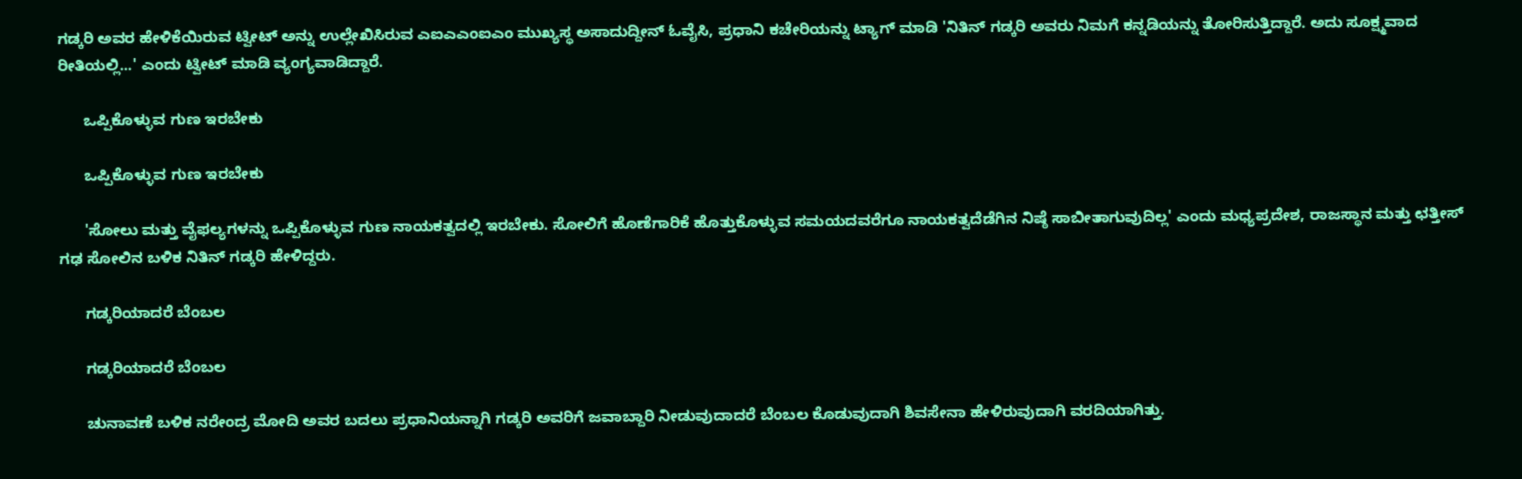ಗಡ್ಕರಿ ಅವರ ಹೇಳಿಕೆಯಿರುವ ಟ್ವೀಟ್ ಅನ್ನು ಉಲ್ಲೇಖಿಸಿರುವ ಎಐಎಎಂಐಎಂ ಮುಖ್ಯಸ್ಥ ಅಸಾದುದ್ದೀನ್ ಓವೈಸಿ, ಪ್ರಧಾನಿ ಕಚೇರಿಯನ್ನು ಟ್ಯಾಗ್ ಮಾಡಿ 'ನಿತಿನ್ ಗಡ್ಕರಿ ಅವರು ನಿಮಗೆ ಕನ್ನಡಿಯನ್ನು ತೋರಿಸುತ್ತಿದ್ದಾರೆ. ಅದು ಸೂಕ್ಷ್ಮವಾದ ರೀತಿಯಲ್ಲಿ...' ಎಂದು ಟ್ವೀಟ್ ಮಾಡಿ ವ್ಯಂಗ್ಯವಾಡಿದ್ದಾರೆ.

      ಒಪ್ಪಿಕೊಳ್ಳುವ ಗುಣ ಇರಬೇಕು

      ಒಪ್ಪಿಕೊಳ್ಳುವ ಗುಣ ಇರಬೇಕು

      'ಸೋಲು ಮತ್ತು ವೈಫಲ್ಯಗಳನ್ನು ಒಪ್ಪಿಕೊಳ್ಳುವ ಗುಣ ನಾಯಕತ್ವದಲ್ಲಿ ಇರಬೇಕು. ಸೋಲಿಗೆ ಹೊಣೆಗಾರಿಕೆ ಹೊತ್ತುಕೊಳ್ಳುವ ಸಮಯದವರೆಗೂ ನಾಯಕತ್ವದೆಡೆಗಿನ ನಿಷ್ಠೆ ಸಾಬೀತಾಗುವುದಿಲ್ಲ' ಎಂದು ಮಧ್ಯಪ್ರದೇಶ, ರಾಜಸ್ಥಾನ ಮತ್ತು ಛತ್ತೀಸ್ ಗಢ ಸೋಲಿನ ಬಳಿಕ ನಿತಿನ್ ಗಡ್ಕರಿ ಹೇಳಿದ್ದರು.

      ಗಡ್ಕರಿಯಾದರೆ ಬೆಂಬಲ

      ಗಡ್ಕರಿಯಾದರೆ ಬೆಂಬಲ

      ಚುನಾವಣೆ ಬಳಿಕ ನರೇಂದ್ರ ಮೋದಿ ಅವರ ಬದಲು ಪ್ರಧಾನಿಯನ್ನಾಗಿ ಗಡ್ಕರಿ ಅವರಿಗೆ ಜವಾಬ್ದಾರಿ ನೀಡುವುದಾದರೆ ಬೆಂಬಲ ಕೊಡುವುದಾಗಿ ಶಿವಸೇನಾ ಹೇಳಿರುವುದಾಗಿ ವರದಿಯಾಗಿತ್ತು.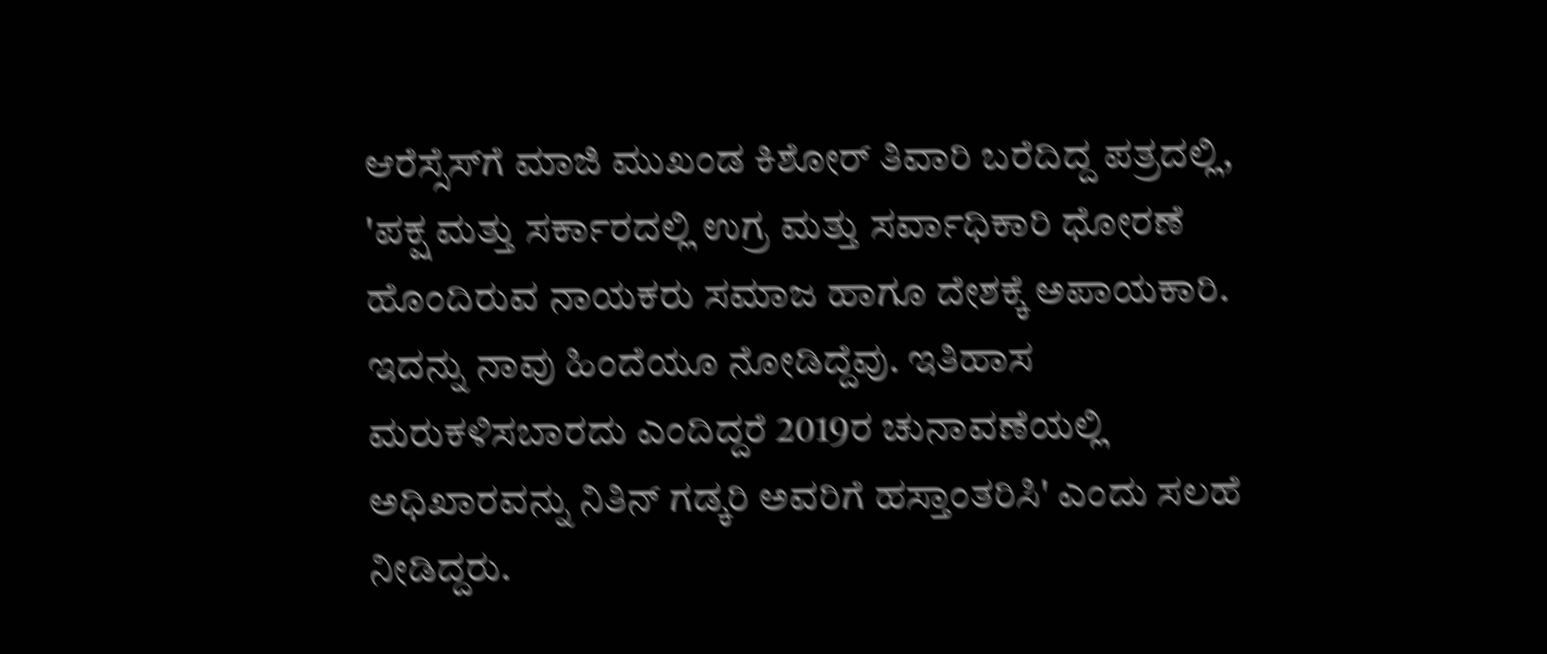ಆರೆಸ್ಸೆಸ್‌ಗೆ ಮಾಜಿ ಮುಖಂಡ ಕಿಶೋರ್ ತಿವಾರಿ ಬರೆದಿದ್ದ ಪತ್ರದಲ್ಲಿ, 'ಪಕ್ಷ ಮತ್ತು ಸರ್ಕಾರದಲ್ಲಿ ಉಗ್ರ ಮತ್ತು ಸರ್ವಾಧಿಕಾರಿ ಧೋರಣೆ ಹೊಂದಿರುವ ನಾಯಕರು ಸಮಾಜ ಹಾಗೂ ದೇಶಕ್ಕೆ ಅಪಾಯಕಾರಿ. ಇದನ್ನು ನಾವು ಹಿಂದೆಯೂ ನೋಡಿದ್ದೆವು. ಇತಿಹಾಸ ಮರುಕಳಿಸಬಾರದು ಎಂದಿದ್ದರೆ 2019ರ ಚುನಾವಣೆಯಲ್ಲಿ ಅಧಿಖಾರವನ್ನು ನಿತಿನ್ ಗಡ್ಕರಿ ಅವರಿಗೆ ಹಸ್ತಾಂತರಿಸಿ' ಎಂದು ಸಲಹೆ ನೀಡಿದ್ದರು.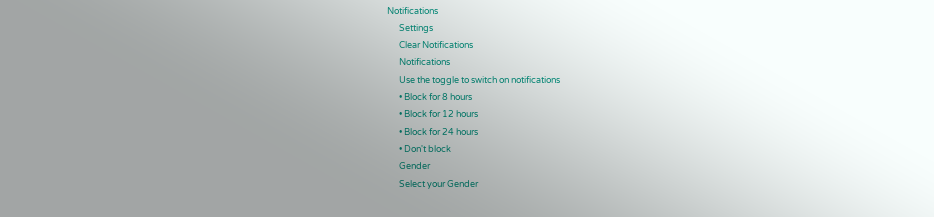Notifications
      Settings
      Clear Notifications
      Notifications
      Use the toggle to switch on notifications
      • Block for 8 hours
      • Block for 12 hours
      • Block for 24 hours
      • Don't block
      Gender
      Select your Gender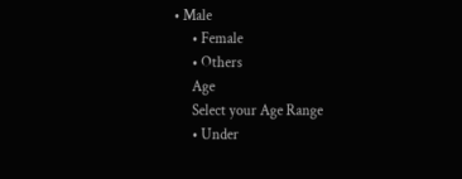• Male
      • Female
      • Others
      Age
      Select your Age Range
      • Under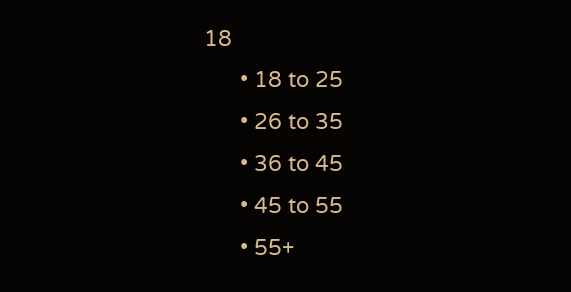18
      • 18 to 25
      • 26 to 35
      • 36 to 45
      • 45 to 55
      • 55+